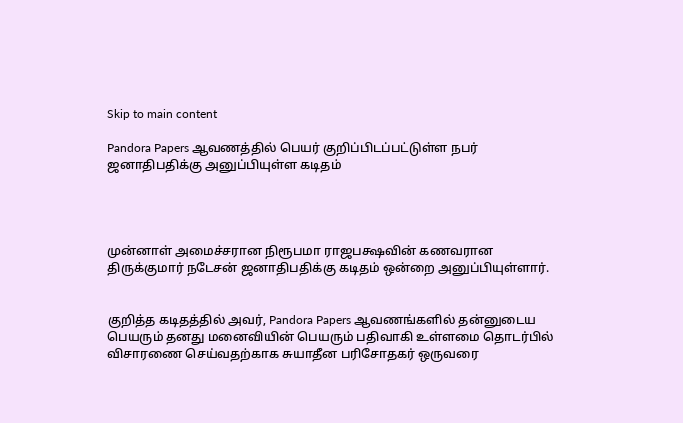Skip to main content

Pandora Papers ஆவணத்தில் பெயர் குறிப்பிடப்பட்டுள்ள நபர் ஜனாதிபதிக்கு அனுப்பியுள்ள கடிதம்




முன்னாள் அமைச்சரான நிரூபமா ராஜபக்ஷவின் கணவரான திருக்குமார் நடேசன் ஜனாதிபதிக்கு கடிதம் ஒன்றை அனுப்பியுள்ளார்.


குறித்த கடிதத்தில் அவர், Pandora Papers ஆவணங்களில் தன்னுடைய பெயரும் தனது மனைவியின் பெயரும் பதிவாகி உள்ளமை தொடர்பில் விசாரணை செய்வதற்காக சுயாதீன பரிசோதகர் ஒருவரை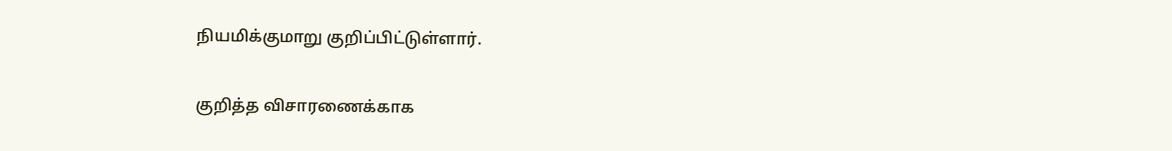நியமிக்குமாறு குறிப்பிட்டுள்ளார்.

குறித்த விசாரணைக்காக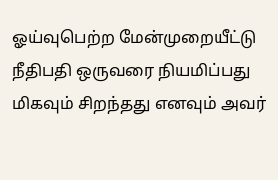ஓய்வுபெற்ற மேன்முறையீட்டு நீதிபதி ஒருவரை நியமிப்பது மிகவும் சிறந்தது எனவும் அவர்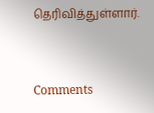தெரிவித்துள்ளார்.


Comments